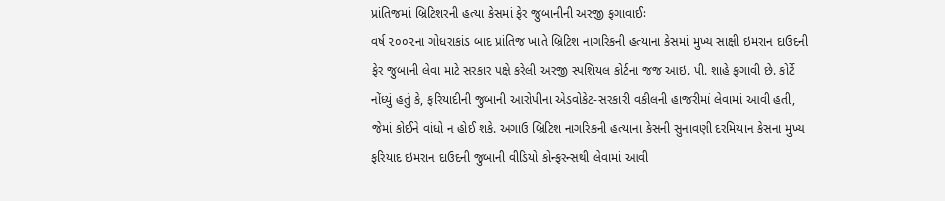પ્રાંતિજમાં બ્રિટિશરની હત્યા કેસમાં ફેર જુબાનીની અરજી ફગાવાઈઃ
વર્ષ ૨૦૦૨ના ગોધરાકાંડ બાદ પ્રાંતિજ ખાતે બ્રિટિશ નાગરિકની હત્યાના કેસમાં મુખ્ય સાક્ષી ઇમરાન દાઉદની ફેર જુબાની લેવા માટે સરકાર પક્ષે કરેલી અરજી સ્પશિયલ કોર્ટના જજ આઇ. પી. શાહે ફગાવી છે. કોર્ટે નોંધ્યું હતું કે, ફરિયાદીની જુબાની આરોપીના એડવોકેટ-સરકારી વકીલની હાજરીમાં લેવામાં આવી હતી, જેમાં કોઈને વાંધો ન હોઈ શકે. અગાઉ બ્રિટિશ નાગરિકની હત્યાના કેસની સુનાવણી દરમિયાન કેસના મુખ્ય ફરિયાદ ઇમરાન દાઉદની જુબાની વીડિયો કોન્ફરન્સથી લેવામાં આવી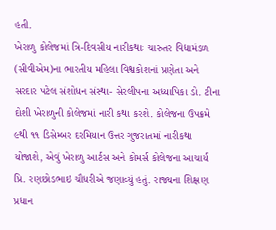હતી.
ખેરાળુ કોલેજમાં ત્રિ-દિવસીય નારીકથાઃ ચારુતર વિદ્યામંડળ (સીવીએમ)ના ભારતીય મહિલા વિશ્વકોશનાં પ્રણેતા અને સરદાર પટેલ સંશોધન સંસ્થા- સેરલીપના અધ્યાપિકા ડો. ટીના દોશી ખેરાળુની કોલેજમાં નારી કથા કરશે. કોલેજના ઉપક્રમે ૯થી ૧૧ ડિસેમ્બર દરમિયાન ઉત્તર ગુજરાતમાં નારીકથા યોજાશે, એવું ખેરાળુ આર્ટસ અને કોમર્સ કોલેજના આચાર્ય પ્રિ. રણછોડભાઇ ચૌધરીએ જણાવ્યું હતું. રાજ્યના શિક્ષણ પ્રધાન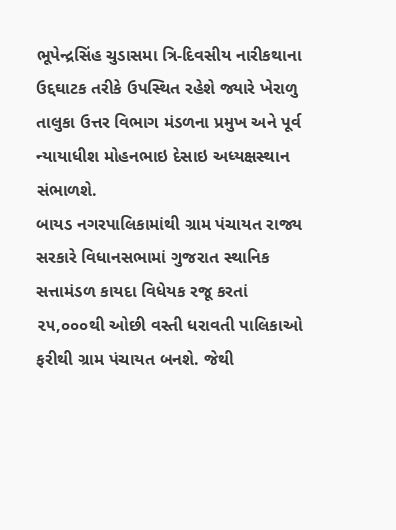ભૂપેન્દ્રસિંહ ચુડાસમા ત્રિ-દિવસીય નારીકથાના ઉદ્દઘાટક તરીકે ઉપસ્થિત રહેશે જ્યારે ખેરાળુ તાલુકા ઉત્તર વિભાગ મંડળના પ્રમુખ અને પૂર્વ ન્યાયાધીશ મોહનભાઇ દેસાઇ અધ્યક્ષસ્થાન સંભાળશે.
બાયડ નગરપાલિકામાંથી ગ્રામ પંચાયત રાજ્ય સરકારે વિધાનસભામાં ગુજરાત સ્થાનિક સત્તામંડળ કાયદા વિધેયક રજૂ કરતાં ૨૫,૦૦૦થી ઓછી વસ્તી ધરાવતી પાલિકાઓ ફરીથી ગ્રામ પંચાયત બનશે. જેથી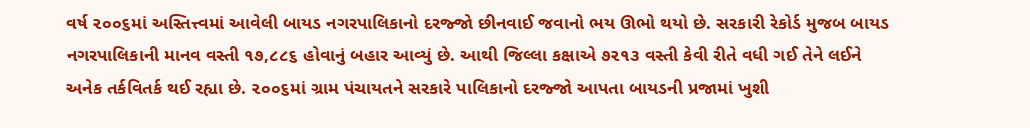વર્ષ ૨૦૦૬માં અસ્તિત્ત્વમાં આવેલી બાયડ નગરપાલિકાનો દરજ્જો છીનવાઈ જવાનો ભય ઊભો થયો છે. સરકારી રેકોર્ડ મુજબ બાયડ નગરપાલિકાની માનવ વસ્તી ૧૭,૮૮૬ હોવાનું બહાર આવ્યું છે. આથી જિલ્લા કક્ષાએ ૭૨૧૩ વસ્તી કેવી રીતે વધી ગઈ તેને લઈને અનેક તર્કવિતર્ક થઈ રહ્યા છે. ૨૦૦૬માં ગ્રામ પંચાયતને સરકારે પાલિકાનો દરજ્જો આપતા બાયડની પ્રજામાં ખુશી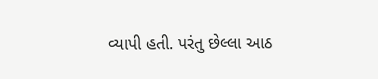વ્યાપી હતી. પરંતુ છેલ્લા આઠ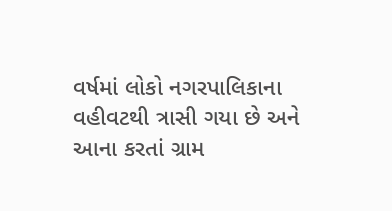વર્ષમાં લોકો નગરપાલિકાના વહીવટથી ત્રાસી ગયા છે અને આના કરતાં ગ્રામ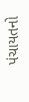પંચાયતનો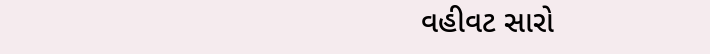વહીવટ સારો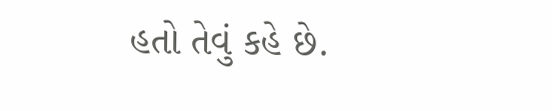હતો તેવું કહે છે.